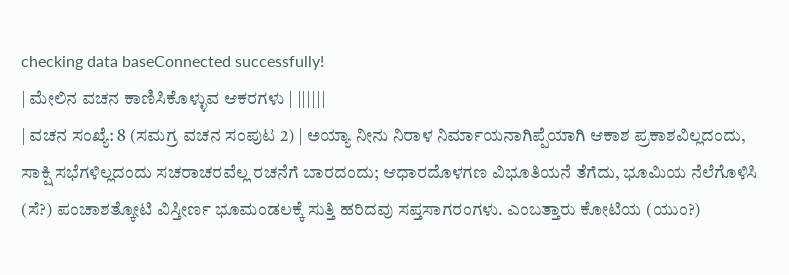checking data baseConnected successfully!
| ಮೇಲಿನ ವಚನ ಕಾಣಿಸಿಕೊಳ್ಳುವ ಆಕರಗಳು | ||||||
| ವಚನ ಸಂಖ್ಯೆ: 8 (ಸಮಗ್ರ ವಚನ ಸಂಪುಟ 2) | ಅಯ್ಯಾ ನೀನು ನಿರಾಳ ನಿರ್ಮಾಯನಾಗಿಪ್ಪೆಯಾಗಿ ಆಕಾಶ ಪ್ರಕಾಶವಿಲ್ಲದಂದು, ಸಾಕ್ಷಿ ಸಭೆಗಳಿಲ್ಲದಂದು ಸಚರಾಚರವೆಲ್ಲ ರಚನೆಗೆ ಬಾರದಂದು; ಆಧಾರದೊಳಗಣ ವಿಭೂತಿಯನೆ ತೆಗೆದು, ಭೂಮಿಯ ನೆಲೆಗೊಳಿಸಿ (ಸೆ?) ಪಂಚಾಶತ್ಕೋಟಿ ವಿಸ್ತೀರ್ಣ ಭೂಮಂಡಲಕ್ಕೆ ಸುತ್ತಿ ಹರಿದವು ಸಪ್ತಸಾಗರಂಗಳು. ಎಂಬತ್ತಾರು ಕೋಟಿಯ (ಯುಂ?)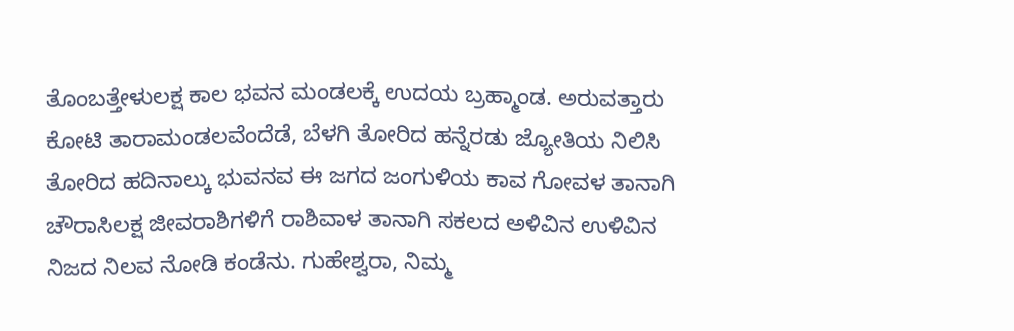ತೊಂಬತ್ತೇಳುಲಕ್ಷ ಕಾಲ ಭವನ ಮಂಡಲಕ್ಕೆ ಉದಯ ಬ್ರಹ್ಮಾಂಡ. ಅರುವತ್ತಾರು ಕೋಟಿ ತಾರಾಮಂಡಲವೆಂದೆಡೆ, ಬೆಳಗಿ ತೋರಿದ ಹನ್ನೆರಡು ಜ್ಯೋತಿಯ ನಿಲಿಸಿ ತೋರಿದ ಹದಿನಾಲ್ಕು ಭುವನವ ಈ ಜಗದ ಜಂಗುಳಿಯ ಕಾವ ಗೋವಳ ತಾನಾಗಿ ಚೌರಾಸಿಲಕ್ಷ ಜೀವರಾಶಿಗಳಿಗೆ ರಾಶಿವಾಳ ತಾನಾಗಿ ಸಕಲದ ಅಳಿವಿನ ಉಳಿವಿನ ನಿಜದ ನಿಲವ ನೋಡಿ ಕಂಡೆನು. ಗುಹೇಶ್ವರಾ, ನಿಮ್ಮ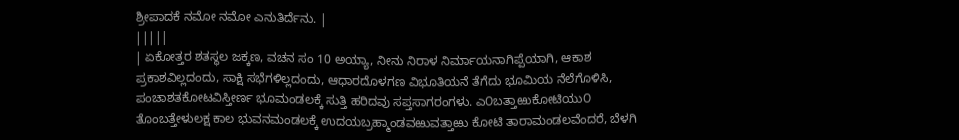ಶ್ರೀಪಾದಕೆ ನಮೋ ನಮೋ ಎನುತಿರ್ದೆನು. |
|||||
| ಏಕೋತ್ತರ ಶತಸ್ಥಲ ಜಕ್ಕಣ, ವಚನ ಸಂ 10 ಅಯ್ಯಾ, ನೀನು ನಿರಾಳ ನಿರ್ಮಾಯನಾಗಿಪ್ಪೆಯಾಗಿ, ಆಕಾಶ ಪ್ರಕಾಶವಿಲ್ಲದಂದು, ಸಾಕ್ಷಿ ಸಭೆಗಳಿಲ್ಲದಂದು, ಆಧಾರದೊಳಗಣ ವಿಭೂತಿಯನೆ ತೆಗೆದು ಭೂಮಿಯ ನೆಲೆಗೊಳಿಸಿ, ಪಂಚಾಶತಕೋಟವಿಸ್ತೀರ್ಣ ಭೂಮಂಡಲಕ್ಕೆ ಸುತ್ತಿ ಹರಿದವು ಸಪ್ತಸಾಗರಂಗಳು. ಎ೦ಬತ್ತಾಱುಕೋಟಿಯು೦ ತೊಂಬತ್ತೇಳುಲಕ್ಷ ಕಾಲ ಭುವನಮಂಡಲಕ್ಕೆ ಉದಯಬ್ರಹ್ಮಾಂಡವಱುವತ್ತಾಱು ಕೋಟಿ ತಾರಾಮಂಡಲವೆಂದರೆ, ಬೆಳಗಿ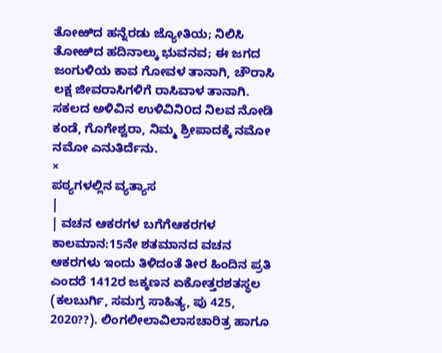ತೋಱಿದ ಹನ್ನೆರಡು ಜ್ಯೋತಿಯ; ನಿಲಿಸಿ ತೋಱಿದ ಹದಿನಾಲ್ಕು ಭುವನವ; ಈ ಜಗದ ಜಂಗುಳಿಯ ಕಾವ ಗೋವಳ ತಾನಾಗಿ, ಚೌರಾಸಿ ಲಕ್ಷ ಜೀವರಾಸಿಗಳಿಗೆ ರಾಸಿವಾಳ ತಾನಾಗಿ. ಸಕಲದ ಅಳಿವಿನ ಉಳಿವಿನಿ೦ದ ನಿಲವ ನೋಡಿ ಕಂಡೆ, ಗೊಗೇಶ್ವರಾ, ನಿಮ್ಮ ಶ್ರೀಪಾದಕ್ಕೆ ನಮೋ ನಮೋ ಎನುತಿರ್ದೆನು.
×
ಪಠ್ಯಗಳಲ್ಲಿನ ವ್ಯತ್ಯಾಸ
|
| ವಚನ ಆಕರಗಳ ಬಗೆಗೆಆಕರಗಳ ಕಾಲಮಾನ:15ನೇ ಶತಮಾನದ ವಚನ ಆಕರಗಳು ಇಂದು ತಿಳಿದಂತೆ ತೀರ ಹಿಂದಿನ ಪ್ರತಿ ಎಂದರೆ 1412ರ ಜಕ್ಕಣನ ಏಕೋತ್ತರಶತಸ್ಥಲ (ಕಲಬುರ್ಗಿ, ಸಮಗ್ರ ಸಾಹಿತ್ಯ, ಪು 425, 2020??). ಲಿಂಗಲೀಲಾವಿಲಾಸಚಾರಿತ್ರ ಹಾಗೂ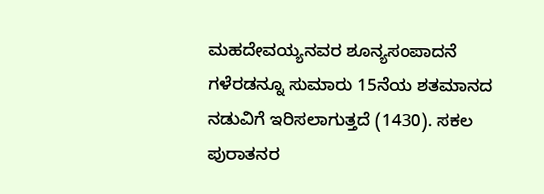ಮಹದೇವಯ್ಯನವರ ಶೂನ್ಯಸಂಪಾದನೆ ಗಳೆರಡನ್ನೂ ಸುಮಾರು 15ನೆಯ ಶತಮಾನದ ನಡುವಿಗೆ ಇರಿಸಲಾಗುತ್ತದೆ (1430). ಸಕಲ ಪುರಾತನರ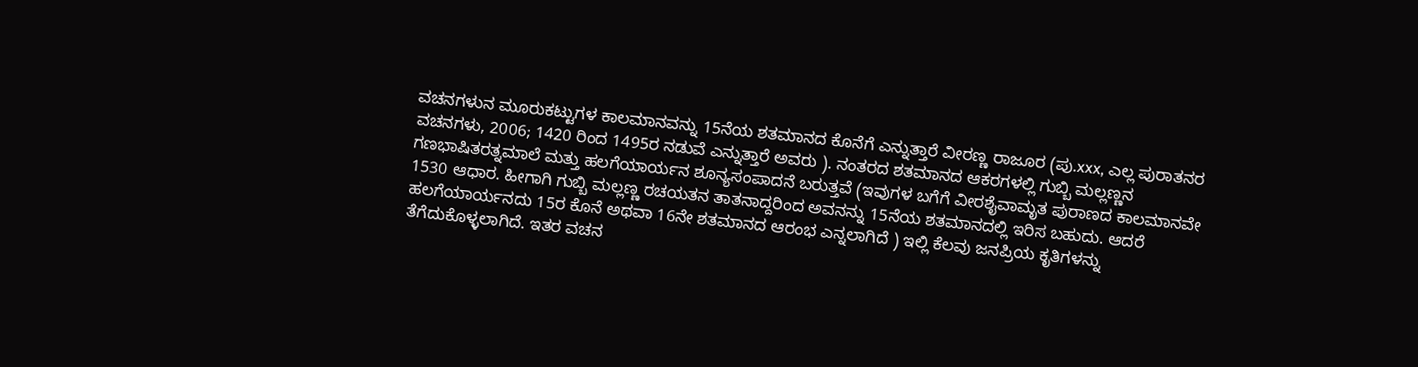ವಚನಗಳುನ ಮೂರುಕಟ್ಟುಗಳ ಕಾಲಮಾನವನ್ನು 15ನೆಯ ಶತಮಾನದ ಕೊನೆಗೆ ಎನ್ನುತ್ತಾರೆ ವೀರಣ್ಣ ರಾಜೂರ (ಪು.xxx, ಎಲ್ಲ ಪುರಾತನರ ವಚನಗಳು, 2006; 1420 ರಿಂದ 1495ರ ನಡುವೆ ಎನ್ನುತ್ತಾರೆ ಅವರು ). ನಂತರದ ಶತಮಾನದ ಆಕರಗಳಲ್ಲಿ ಗುಬ್ಬಿ ಮಲ್ಲಣ್ಣನ ಗಣಭಾಷಿತರತ್ನಮಾಲೆ ಮತ್ತು ಹಲಗೆಯಾರ್ಯನ ಶೂನ್ಯಸಂಪಾದನೆ ಬರುತ್ತವೆ (ಇವುಗಳ ಬಗೆಗೆ ವೀರಶೈವಾಮೃತ ಪುರಾಣದ ಕಾಲಮಾನವೇ 1530 ಆಧಾರ. ಹೀಗಾಗಿ ಗುಬ್ಬಿ ಮಲ್ಲಣ್ಣ ರಚಯತನ ತಾತನಾದ್ದರಿಂದ ಅವನನ್ನು 15ನೆಯ ಶತಮಾನದಲ್ಲಿ ಇರಿಸ ಬಹುದು. ಆದರೆ ಹಲಗೆಯಾರ್ಯನದು 15ರ ಕೊನೆ ಅಥವಾ 16ನೇ ಶತಮಾನದ ಆರಂಭ ಎನ್ನಲಾಗಿದೆ ) ಇಲ್ಲಿ ಕೆಲವು ಜನಪ್ರಿಯ ಕೃತಿಗಳನ್ನು ತೆಗೆದುಕೊಳ್ಳಲಾಗಿದೆ. ಇತರ ವಚನ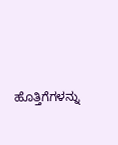ಹೊತ್ತಿಗೆಗಳನ್ನು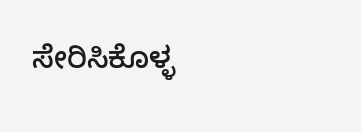ಸೇರಿಸಿಕೊಳ್ಳ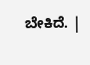ಬೇಕಿದೆ. |